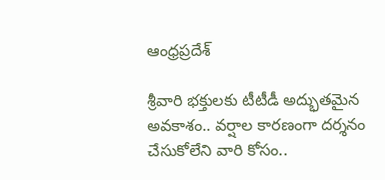ఆంధ్రప్రదేశ్

శ్రీవారి భక్తులకు టీటీడీ అద్భుతమైన అవకాశం.. వర్షాల కారణంగా దర్శనం చేసుకోలేని వారి కోసం..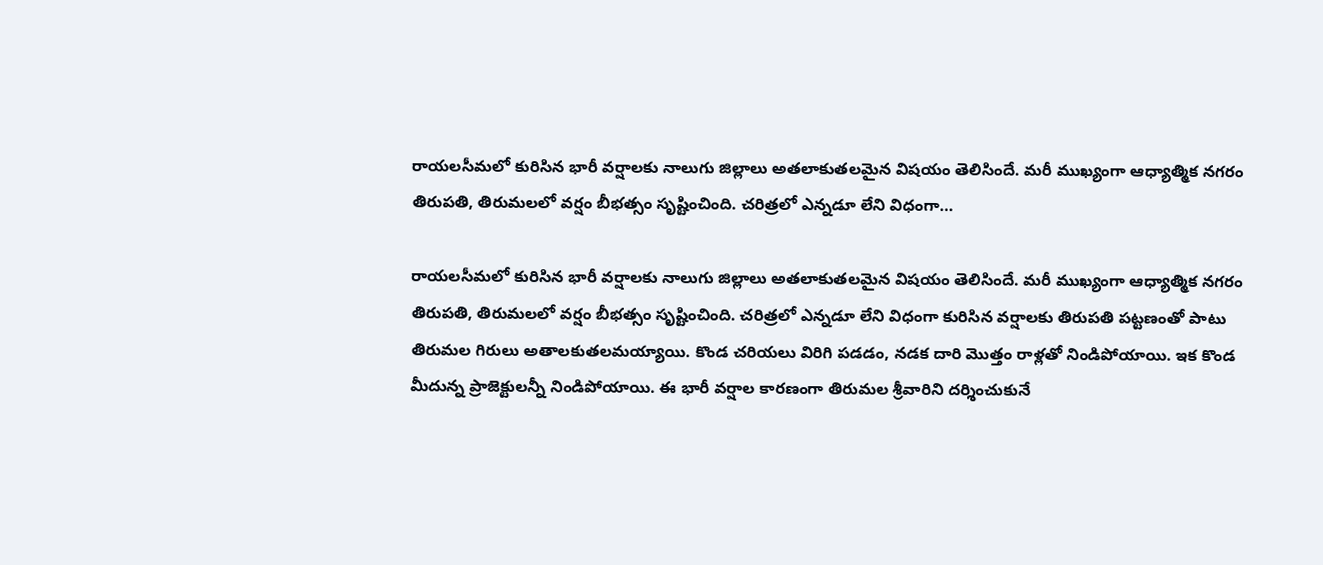రాయలసీమలో కురిసిన భారీ వర్షాలకు నాలుగు జిల్లాలు అతలాకుతలమైన విషయం తెలిసిందే. మరీ ముఖ్యంగా ఆధ్యాత్మిక నగరం తిరుపతి, తిరుమలలో వర్షం బీభత్సం సృష్టించింది. చరిత్రలో ఎన్నడూ లేని విధంగా…

రాయలసీమలో కురిసిన భారీ వర్షాలకు నాలుగు జిల్లాలు అతలాకుతలమైన విషయం తెలిసిందే. మరీ ముఖ్యంగా ఆధ్యాత్మిక నగరం తిరుపతి, తిరుమలలో వర్షం బీభత్సం సృష్టించింది. చరిత్రలో ఎన్నడూ లేని విధంగా కురిసిన వర్షాలకు తిరుపతి పట్టణంతో పాటు తిరుమల గిరులు అతాలకుతలమయ్యాయి. కొండ చరియలు విరిగి పడడం, నడక దారి మొత్తం రాళ్లతో నిండిపోయాయి. ఇక కొండ మీదున్న ప్రాజెక్టులన్నీ నిండిపోయాయి. ఈ భారీ వర్షాల కారణంగా తిరుమల శ్రీవారిని దర్శించుకునే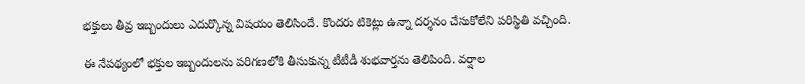భక్తులు తీవ్ర ఇబ్బందులు ఎదుర్కొన్న విషయం తెలిసిందే. కొందరు టికెట్లు ఉన్నా దర్శనం చేసుకోలేని పరిస్థితి వచ్చింది.

ఈ నేపథ్యంలో భక్తుల ఇబ్బందులను పరిగణలోకి తీసుకున్న టీటీడీ శుభవార్తను తెలిపింది. వర్షాల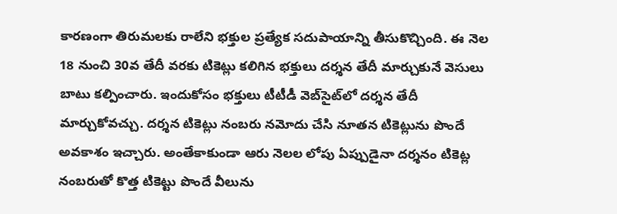కారణంగా తిరుమలకు రాలేని భక్తుల ప్రత్యేక సదుపాయాన్ని తీసుకొచ్చింది. ఈ నెల 18 నుంచి 30వ తేదీ వరకు టికెట్లు కలిగిన భక్తులు దర్శన తేదీ మార్చుకునే వెసులు బాటు కల్పించారు. ఇందుకోసం భక్తులు టీటీడీ వెబ్‌సైట్‌లో దర్శన తేదీ మార్చుకోవచ్చు. దర్శన టికెట్లు నంబరు నమోదు చేసి నూతన టికెట్లును పొందే అవకాశం ఇచ్చారు. అంతేకాకుండా ఆరు నెలల లోపు ఏప్పుడైనా దర్శనం టికెట్ల నంబరుతో కొత్త టికెట్టు పొందే వీలును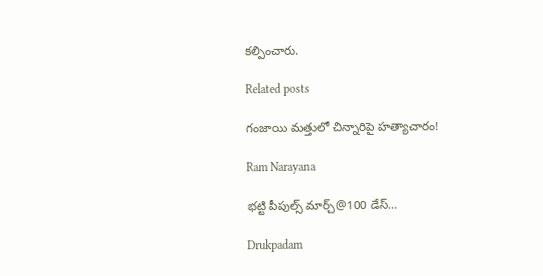కల్పించారు.

Related posts

గంజాయి మత్తులో చిన్నారిపై హత్యాచారం!

Ram Narayana

భట్టి పీపుల్స్ మార్చ్@100 డేస్…

Drukpadam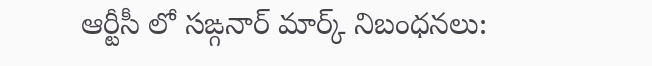ఆర్టీసీ లో సఙ్గనార్ మార్క్ నిబంధనలు: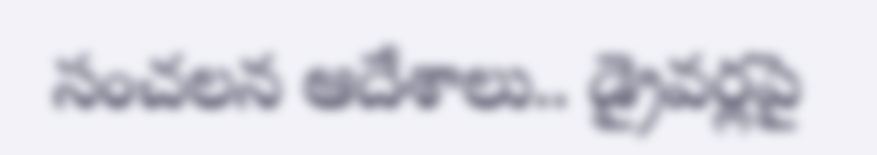సంచలన ఆదేశాలు.. డ్రైవర్లపై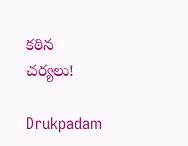కఠిన చర్యలు!

Drukpadam